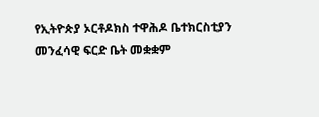የኢትዮጵያ ኦርቶዶክስ ተዋሕዶ ቤተክርስቲያን መንፈሳዊ ፍርድ ቤት መቋቋም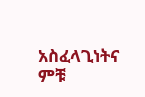አስፈላጊነትና ምቹ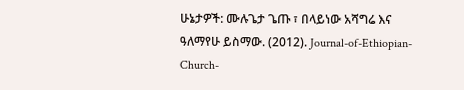ሁኔታዎች: ሙሉጌታ ጌጡ ፣ በላይነው አሻግሬ እና ዓለማየሁ ይስማው. (2012). Journal-of-Ethiopian-Church-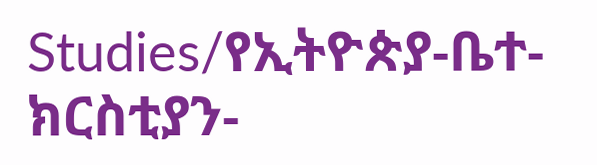Studies/የኢትዮጵያ-ቤተ-ክርስቲያን-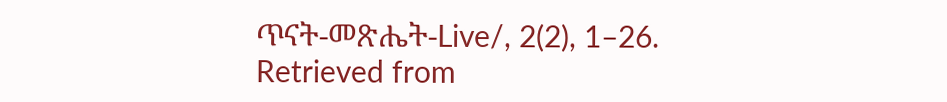ጥናት-መጽሔት-Live/, 2(2), 1–26. Retrieved from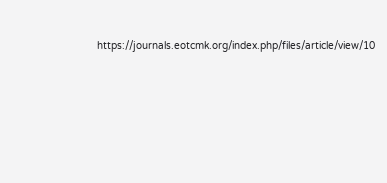https://journals.eotcmk.org/index.php/files/article/view/10